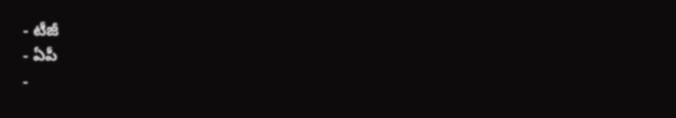- టీజీ
- ఏపీ
-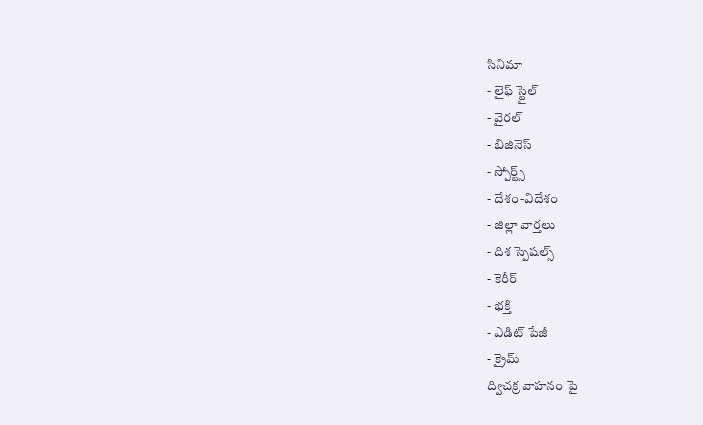సినిమా
- లైఫ్ స్టైల్
- వైరల్
- బిజినెస్
- స్పోర్ట్స్
- దేశం-విదేశం
- జిల్లా వార్తలు
- దిశ స్పెషల్స్
- కెరీర్
- భక్తి
- ఎడిట్ పేజీ
- క్రైమ్
ద్విచక్ర వాహనం పై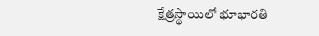క్షేత్రస్థాయిలో భూభారతి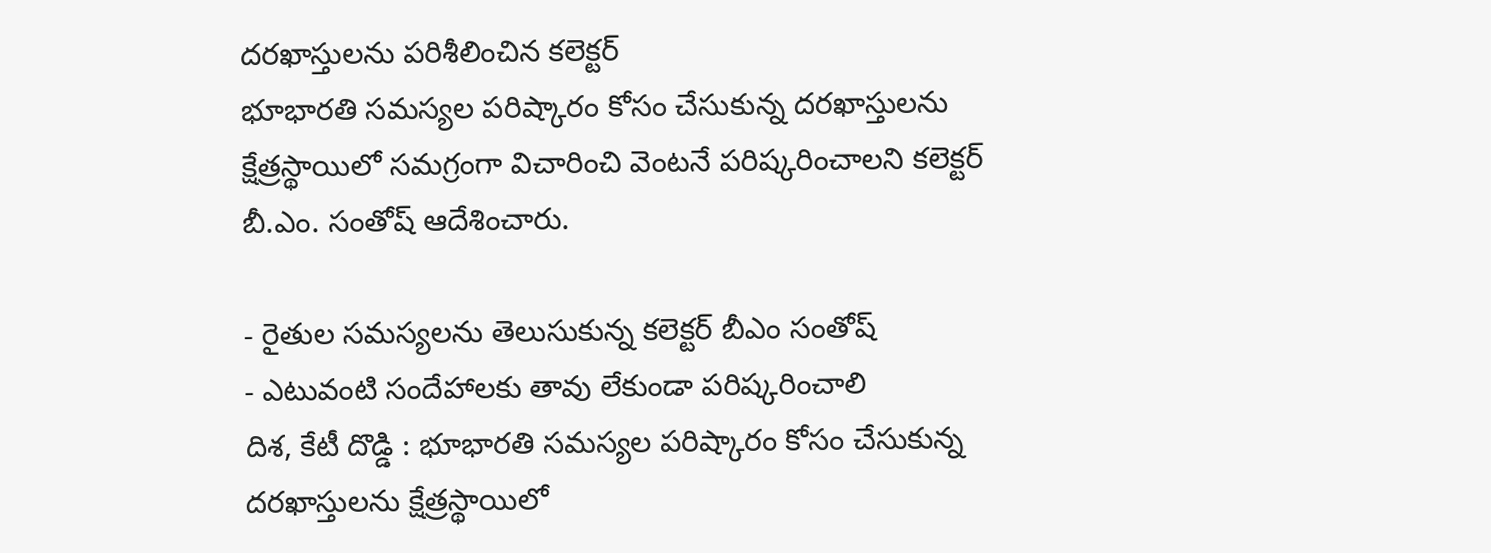దరఖాస్తులను పరిశీలించిన కలెక్టర్
భూభారతి సమస్యల పరిష్కారం కోసం చేసుకున్న దరఖాస్తులను క్షేత్రస్థాయిలో సమగ్రంగా విచారించి వెంటనే పరిష్కరించాలని కలెక్టర్ బీ.ఎం. సంతోష్ ఆదేశించారు.

- రైతుల సమస్యలను తెలుసుకున్న కలెక్టర్ బీఎం సంతోష్
- ఎటువంటి సందేహాలకు తావు లేకుండా పరిష్కరించాలి
దిశ, కేటీ దొడ్డి : భూభారతి సమస్యల పరిష్కారం కోసం చేసుకున్న దరఖాస్తులను క్షేత్రస్థాయిలో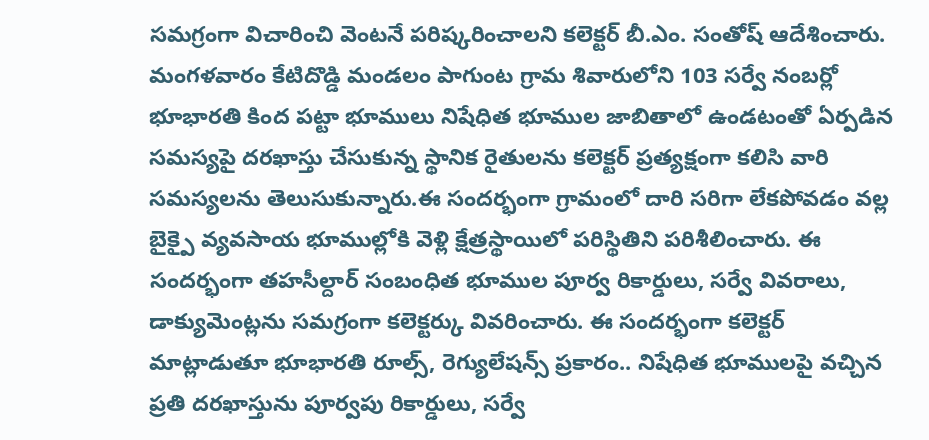సమగ్రంగా విచారించి వెంటనే పరిష్కరించాలని కలెక్టర్ బీ.ఎం. సంతోష్ ఆదేశించారు. మంగళవారం కేటిదొడ్డి మండలం పాగుంట గ్రామ శివారులోని 103 సర్వే నంబర్లో భూభారతి కింద పట్టా భూములు నిషేధిత భూముల జాబితాలో ఉండటంతో ఏర్పడిన సమస్యపై దరఖాస్తు చేసుకున్న స్థానిక రైతులను కలెక్టర్ ప్రత్యక్షంగా కలిసి వారి సమస్యలను తెలుసుకున్నారు.ఈ సందర్భంగా గ్రామంలో దారి సరిగా లేకపోవడం వల్ల బైక్పై వ్యవసాయ భూముల్లోకి వెళ్లి క్షేత్రస్థాయిలో పరిస్థితిని పరిశీలించారు. ఈ సందర్భంగా తహసీల్దార్ సంబంధిత భూముల పూర్వ రికార్డులు, సర్వే వివరాలు, డాక్యుమెంట్లను సమగ్రంగా కలెక్టర్కు వివరించారు. ఈ సందర్భంగా కలెక్టర్ మాట్లాడుతూ భూభారతి రూల్స్, రెగ్యులేషన్స్ ప్రకారం.. నిషేధిత భూములపై వచ్చిన ప్రతి దరఖాస్తును పూర్వపు రికార్డులు, సర్వే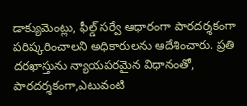డాక్యుమెంట్లు, ఫీల్డ్ సర్వే ఆధారంగా పారదర్శకంగా పరిష్కరించాలని అధికారులను ఆదేశించారు. ప్రతి దరఖాస్తును న్యాయపరమైన విధానంతో, పారదర్శకంగా,ఎటువంటి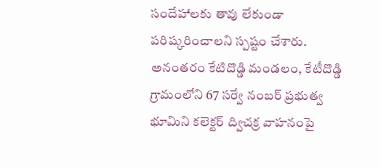సందేహాలకు తావు లేకుండా పరిష్కరించాలని స్పష్టం చేశారు. అనంతరం కేటిదొడ్డి మండలం, కేటీదొడ్డి గ్రామంలోని 67 సర్వే నంబర్ ప్రభుత్వ భూమిని కలెక్టర్ ద్విచక్ర వాహనంపై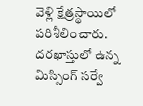వెళ్లి క్షేత్రస్థాయిలో పరిశీలించారు. దరఖాస్తులో ఉన్న మిస్సింగ్ సర్వే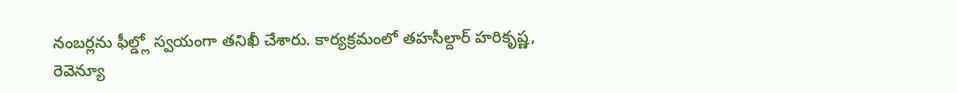నంబర్లను ఫీల్డ్లో స్వయంగా తనిఖీ చేశారు. కార్యక్రమంలో తహసీల్దార్ హరికృష్ణ, రెవెన్యూ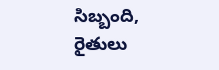సిబ్బంది, రైతులు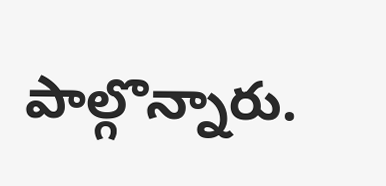పాల్గొన్నారు.